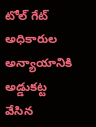టోల్ గేట్ అధికారుల అన్యాయానికి అడ్డుకట్ట వేసిన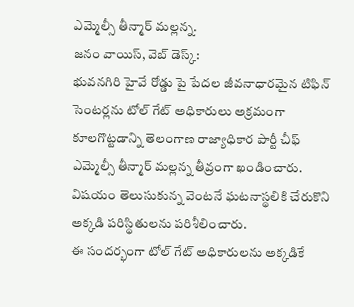ఎమ్మెల్సీ తీన్మార్ మల్లన్న.
జనం వాయిస్, వెబ్ డెస్క్:
భువనగిరి హైవే రోడ్డు పై పేదల జీవనాధారమైన టిఫిన్ సెంటర్లను టోల్ గేట్ అధికారులు అక్రమంగా కూలగొట్టడాన్ని తెలంగాణ రాజ్యాధికార పార్టీ చీఫ్ ఎమ్మెల్సీ తీన్మార్ మల్లన్న తీవ్రంగా ఖండించారు. విషయం తెలుసుకున్న వెంటనే ఘటనాస్థలికి చేరుకొని అక్కడి పరిస్థితులను పరిశీలించారు.
ఈ సందర్భంగా టోల్ గేట్ అధికారులను అక్కడికే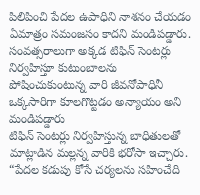పిలిపించి పేదల ఉపాధిని నాశనం చేయడం ఏమాత్రం సమంజసం కాదని మండిపడ్డారు. సంవత్సరాలుగా అక్కడ టిఫిన్ సెంటర్లు నిర్వహిస్తూ కుటుంబాలను పోషించుకుంటున్న వారి జీవనోపాధినీ ఒక్కసారిగా కూలగొట్టడం అన్యాయం అని మండిపడ్డారు
టిఫిన్ సెంటర్లు నిర్వహిస్తున్న బాధితులతో మాట్లాడిన మల్లన్న వారికి భరోసా ఇచ్చారు. “పేదల కడుపు కోసే చర్యలను సహించేది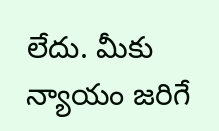లేదు. మీకు న్యాయం జరిగే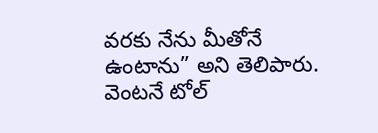వరకు నేను మీతోనే ఉంటాను” అని తెలిపారు. వెంటనే టోల్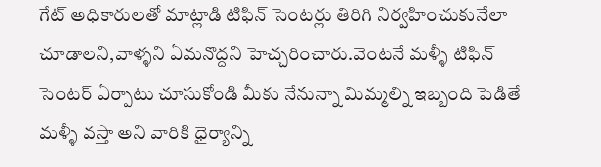గేట్ అధికారులతో మాట్లాడి టిఫిన్ సెంటర్లు తిరిగి నిర్వహించుకునేలా చూడాలని,వాళ్ళని ఏమనొద్దని హెచ్చరించారు.వెంటనే మళ్ళీ టిఫిన్ సెంటర్ ఏర్పాటు చూసుకోండి మీకు నేనున్నా మిమ్మల్ని ఇబ్బంది పెడితే మళ్ళీ వస్తా అని వారికి ధైర్యాన్ని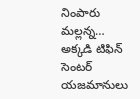నింపారు మల్లన్న…
అక్కడి టిఫిన్ సెంటర్ యజమానులు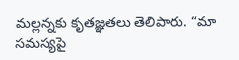మల్లన్నకు కృతజ్ఞతలు తెలిపారు. “మా సమస్యపై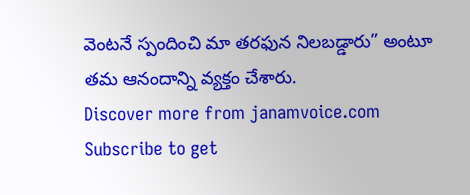వెంటనే స్పందించి మా తరఫున నిలబడ్డారు” అంటూ తమ ఆనందాన్ని వ్యక్తం చేశారు.
Discover more from janamvoice.com
Subscribe to get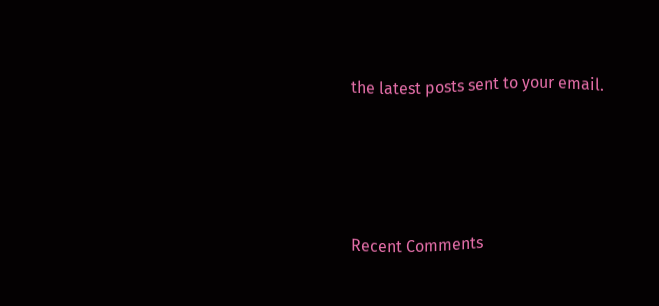the latest posts sent to your email.





Recent Comments